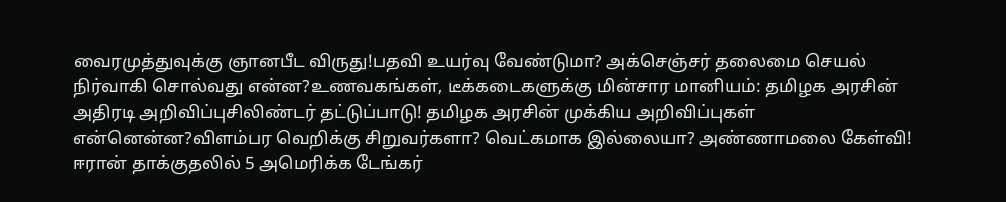வைரமுத்துவுக்கு ஞானபீட விருது!பதவி உயர்வு வேண்டுமா? அக்செஞ்சர் தலைமை செயல் நிர்வாகி சொல்வது என்ன?உணவகங்கள், டீக்கடைகளுக்கு மின்சார மானியம்: தமிழக அரசின் அதிரடி அறிவிப்புசிலிண்டர் தட்டுப்பாடு! தமிழக அரசின் முக்கிய அறிவிப்புகள் என்னென்ன?விளம்பர வெறிக்கு சிறுவர்களா? வெட்கமாக இல்லையா? அண்ணாமலை கேள்வி! ஈரான் தாக்குதலில் 5 அமெரிக்க டேங்கர்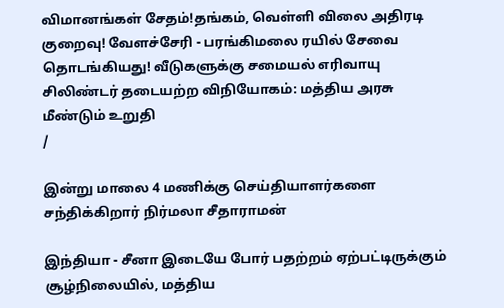விமானங்கள் சேதம்!தங்கம், வெள்ளி விலை அதிரடி குறைவு! வேளச்சேரி - பரங்கிமலை ரயில் சேவை தொடங்கியது! வீடுகளுக்கு சமையல் எரிவாயு சிலிண்டர் தடையற்ற விநியோகம்: மத்திய அரசு மீண்டும் உறுதி
/

இன்று மாலை 4 மணிக்கு செய்தியாளர்களை சந்திக்கிறார் நிர்மலா சீதாராமன்

இந்தியா - சீனா இடையே போர் பதற்றம் ஏற்பட்டிருக்கும் சூழ்நிலையில், மத்திய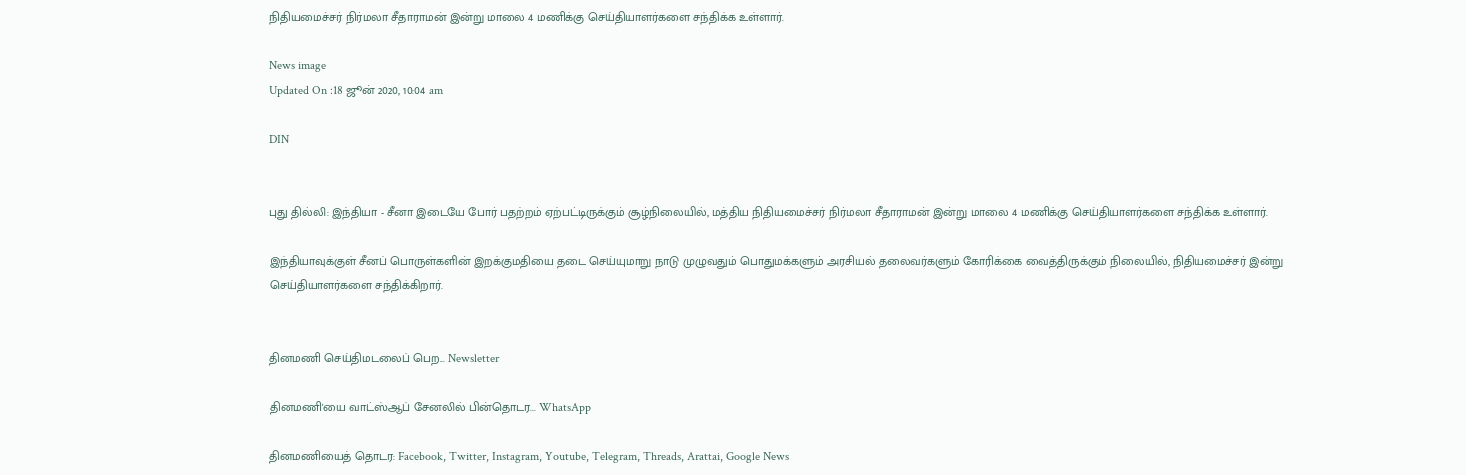நிதியமைச்சர் நிர்மலா சீதாராமன் இன்று மாலை 4 மணிக்கு செய்தியாளர்களை சந்திக்க உள்ளார்.

News image
Updated On :18 ஜூன் 2020, 10:04 am

DIN


புது தில்லி: இந்தியா - சீனா இடையே போர் பதற்றம் ஏற்பட்டிருக்கும் சூழ்நிலையில், மத்திய நிதியமைச்சர் நிர்மலா சீதாராமன் இன்று மாலை 4 மணிக்கு செய்தியாளர்களை சந்திக்க உள்ளார்.

இந்தியாவுக்குள் சீனப் பொருள்களின் இறக்குமதியை தடை செய்யுமாறு நாடு முழுவதும் பொதுமக்களும் அரசியல் தலைவர்களும் கோரிக்கை வைத்திருக்கும் நிலையில், நிதியமைச்சர் இன்று செய்தியாளர்களை சந்திக்கிறார்.


தினமணி செய்திமடலைப் பெற... Newsletter

தினமணி'யை வாட்ஸ்ஆப் சேனலில் பின்தொடர... WhatsApp

தினமணியைத் தொடர: Facebook, Twitter, Instagram, Youtube, Telegram, Threads, Arattai, Google News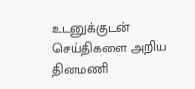உடனுக்குடன் செய்திகளை அறிய தினமணி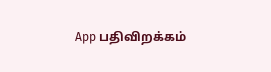App பதிவிறக்கம்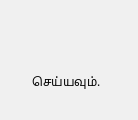செய்யவும்.